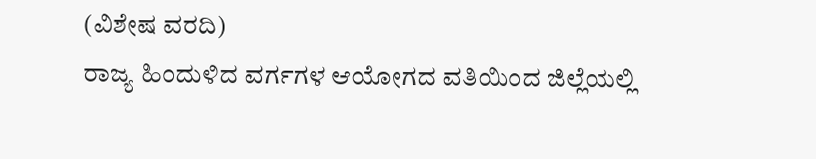(ವಿಶೇಷ ವರದಿ)
ರಾಜ್ಯ ಹಿಂದುಳಿದ ವರ್ಗಗಳ ಆಯೋಗದ ವತಿಯಿಂದ ಜಿಲ್ಲೆಯಲ್ಲಿ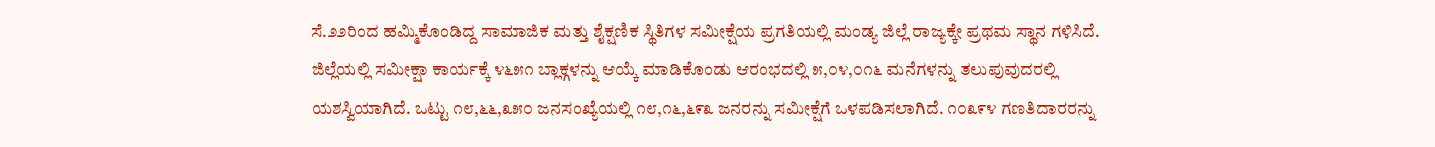ಸೆ.೨೨ರಿಂದ ಹಮ್ಮಿಕೊಂಡಿದ್ದ ಸಾಮಾಜಿಕ ಮತ್ತು ಶೈಕ್ಷಣಿಕ ಸ್ಥಿತಿಗಳ ಸಮೀಕ್ಷೆಯ ಪ್ರಗತಿಯಲ್ಲಿ ಮಂಡ್ಯ ಜಿಲ್ಲೆ ರಾಜ್ಯಕ್ಕೇ ಪ್ರಥಮ ಸ್ಥಾನ ಗಳಿಸಿದೆ.
ಜಿಲ್ಲೆಯಲ್ಲಿ ಸಮೀಕ್ಷಾ ಕಾರ್ಯಕ್ಕೆ ೪೬೫೧ ಬ್ಲಾಕ್ಗಳನ್ನು ಆಯ್ಕೆ ಮಾಡಿಕೊಂಡು ಆರಂಭದಲ್ಲಿ ೫,೦೪,೦೧೬ ಮನೆಗಳನ್ನು ತಲುಪುವುದರಲ್ಲಿ ಯಶಸ್ವಿಯಾಗಿದೆ. ಒಟ್ಟು ೧೮,೬೬,೩೫೦ ಜನಸಂಖ್ಯೆಯಲ್ಲಿ ೧೮,೧೬,೬೯೩ ಜನರನ್ನು ಸಮೀಕ್ಷೆಗೆ ಒಳಪಡಿಸಲಾಗಿದೆ. ೧೦೩೯೪ ಗಣತಿದಾರರನ್ನು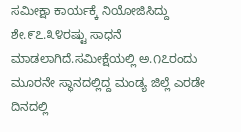ಸಮೀಕ್ಷಾ ಕಾರ್ಯಕ್ಕೆ ನಿಯೋಜಿಸಿದ್ದು ಶೇ.೯೭.೩೪ರಷ್ಟು ಸಾಧನೆ ಮಾಡಲಾಗಿದೆ.ಸಮೀಕ್ಷೆಯಲ್ಲಿ ಅ.೧೭ರಂದು ಮೂರನೇ ಸ್ಥಾನದಲ್ಲಿದ್ದ ಮಂಡ್ಯ ಜಿಲ್ಲೆ ಎರಡೇ ದಿನದಲ್ಲಿ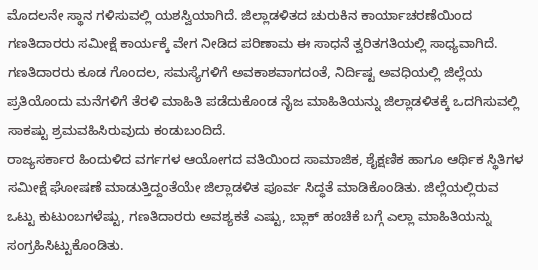ಮೊದಲನೇ ಸ್ಥಾನ ಗಳಿಸುವಲ್ಲಿ ಯಶಸ್ವಿಯಾಗಿದೆ. ಜಿಲ್ಲಾಡಳಿತದ ಚುರುಕಿನ ಕಾರ್ಯಾಚರಣೆಯಿಂದ ಗಣತಿದಾರರು ಸಮೀಕ್ಷೆ ಕಾರ್ಯಕ್ಕೆ ವೇಗ ನೀಡಿದ ಪರಿಣಾಮ ಈ ಸಾಧನೆ ತ್ವರಿತಗತಿಯಲ್ಲಿ ಸಾಧ್ಯವಾಗಿದೆ. ಗಣತಿದಾರರು ಕೂಡ ಗೊಂದಲ, ಸಮಸ್ಯೆಗಳಿಗೆ ಅವಕಾಶವಾಗದಂತೆ, ನಿರ್ದಿಷ್ಟ ಅವಧಿಯಲ್ಲಿ ಜಿಲ್ಲೆಯ ಪ್ರತಿಯೊಂದು ಮನೆಗಳಿಗೆ ತೆರಳಿ ಮಾಹಿತಿ ಪಡೆದುಕೊಂಡ ನೈಜ ಮಾಹಿತಿಯನ್ನು ಜಿಲ್ಲಾಡಳಿತಕ್ಕೆ ಒದಗಿಸುವಲ್ಲಿ ಸಾಕಷ್ಟು ಶ್ರಮವಹಿಸಿರುವುದು ಕಂಡುಬಂದಿದೆ.
ರಾಜ್ಯಸರ್ಕಾರ ಹಿಂದುಳಿದ ವರ್ಗಗಳ ಆಯೋಗದ ವತಿಯಿಂದ ಸಾಮಾಜಿಕ, ಶೈಕ್ಷಣಿಕ ಹಾಗೂ ಆರ್ಥಿಕ ಸ್ಥಿತಿಗಳ ಸಮೀಕ್ಷೆ ಘೋಷಣೆ ಮಾಡುತ್ತಿದ್ದಂತೆಯೇ ಜಿಲ್ಲಾಡಳಿತ ಪೂರ್ವ ಸಿದ್ಧತೆ ಮಾಡಿಕೊಂಡಿತು. ಜಿಲ್ಲೆಯಲ್ಲಿರುವ ಒಟ್ಟು ಕುಟುಂಬಗಳೆಷ್ಟು, ಗಣತಿದಾರರು ಅವಶ್ಯಕತೆ ಎಷ್ಟು, ಬ್ಲಾಕ್ ಹಂಚಿಕೆ ಬಗ್ಗೆ ಎಲ್ಲಾ ಮಾಹಿತಿಯನ್ನು ಸಂಗ್ರಹಿಸಿಟ್ಟುಕೊಂಡಿತು.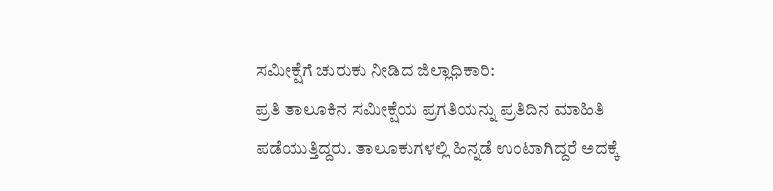ಸಮೀಕ್ಷೆಗೆ ಚುರುಕು ನೀಡಿದ ಜಿಲ್ಲಾಧಿಕಾರಿ:
ಪ್ರತಿ ತಾಲೂಕಿನ ಸಮೀಕ್ಷೆಯ ಪ್ರಗತಿಯನ್ನು ಪ್ರತಿದಿನ ಮಾಹಿತಿ ಪಡೆಯುತ್ತಿದ್ದರು. ತಾಲೂಕುಗಳಲ್ಲಿ ಹಿನ್ನಡೆ ಉಂಟಾಗಿದ್ದರೆ ಅದಕ್ಕೆ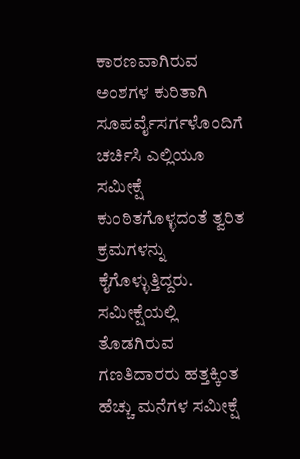ಕಾರಣವಾಗಿರುವ ಅಂಶಗಳ ಕುರಿತಾಗಿ ಸೂಪರ್ವೈಸರ್ಗಳೊಂದಿಗೆ ಚರ್ಚಿಸಿ ಎಲ್ಲಿಯೂ ಸಮೀಕ್ಷೆ ಕುಂಠಿತಗೊಳ್ಳದಂತೆ ತ್ವರಿತ ಕ್ರಮಗಳನ್ನು ಕೈಗೊಳ್ಳುತ್ತಿದ್ದರು. ಸಮೀಕ್ಷೆಯಲ್ಲಿ ತೊಡಗಿರುವ ಗಣತಿದಾರರು ಹತ್ತಕ್ಕಿಂತ ಹೆಚ್ಚು ಮನೆಗಳ ಸಮೀಕ್ಷೆ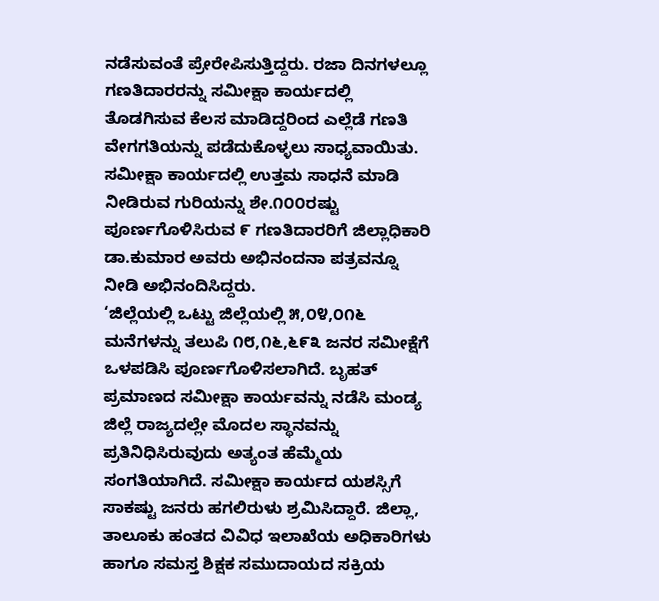ನಡೆಸುವಂತೆ ಪ್ರೇರೇಪಿಸುತ್ತಿದ್ದರು. ರಜಾ ದಿನಗಳಲ್ಲೂ ಗಣತಿದಾರರನ್ನು ಸಮೀಕ್ಷಾ ಕಾರ್ಯದಲ್ಲಿ ತೊಡಗಿಸುವ ಕೆಲಸ ಮಾಡಿದ್ದರಿಂದ ಎಲ್ಲೆಡೆ ಗಣತಿ ವೇಗಗತಿಯನ್ನು ಪಡೆದುಕೊಳ್ಳಲು ಸಾಧ್ಯವಾಯಿತು. ಸಮೀಕ್ಷಾ ಕಾರ್ಯದಲ್ಲಿ ಉತ್ತಮ ಸಾಧನೆ ಮಾಡಿ ನೀಡಿರುವ ಗುರಿಯನ್ನು ಶೇ.೧೦೦ರಷ್ಟು ಪೂರ್ಣಗೊಳಿಸಿರುವ ೯ ಗಣತಿದಾರರಿಗೆ ಜಿಲ್ಲಾಧಿಕಾರಿ ಡಾ.ಕುಮಾರ ಅವರು ಅಭಿನಂದನಾ ಪತ್ರವನ್ನೂ ನೀಡಿ ಅಭಿನಂದಿಸಿದ್ದರು.
‘ಜಿಲ್ಲೆಯಲ್ಲಿ ಒಟ್ಟು ಜಿಲ್ಲೆಯಲ್ಲಿ ೫,೦೪,೦೧೬ ಮನೆಗಳನ್ನು ತಲುಪಿ ೧೮,೧೬,೬೯೩ ಜನರ ಸಮೀಕ್ಷೆಗೆ ಒಳಪಡಿಸಿ ಪೂರ್ಣಗೊಳಿಸಲಾಗಿದೆ. ಬೃಹತ್ ಪ್ರಮಾಣದ ಸಮೀಕ್ಷಾ ಕಾರ್ಯವನ್ನು ನಡೆಸಿ ಮಂಡ್ಯ ಜಿಲ್ಲೆ ರಾಜ್ಯದಲ್ಲೇ ಮೊದಲ ಸ್ಥಾನವನ್ನು ಪ್ರತಿನಿಧಿಸಿರುವುದು ಅತ್ಯಂತ ಹೆಮ್ಮೆಯ ಸಂಗತಿಯಾಗಿದೆ. ಸಮೀಕ್ಷಾ ಕಾರ್ಯದ ಯಶಸ್ಸಿಗೆ ಸಾಕಷ್ಟು ಜನರು ಹಗಲಿರುಳು ಶ್ರಮಿಸಿದ್ದಾರೆ. ಜಿಲ್ಲಾ, ತಾಲೂಕು ಹಂತದ ವಿವಿಧ ಇಲಾಖೆಯ ಅಧಿಕಾರಿಗಳು ಹಾಗೂ ಸಮಸ್ತ ಶಿಕ್ಷಕ ಸಮುದಾಯದ ಸಕ್ರಿಯ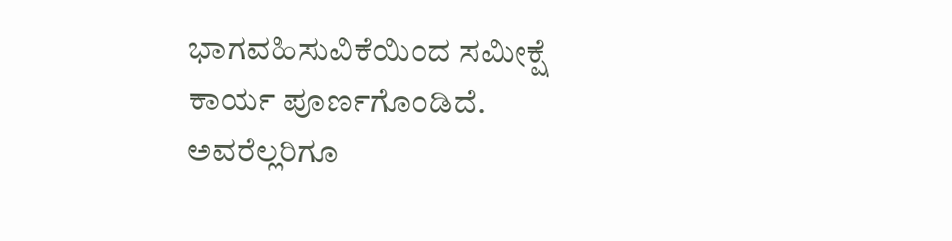ಭಾಗವಹಿಸುವಿಕೆಯಿಂದ ಸಮೀಕ್ಷೆ ಕಾರ್ಯ ಪೂರ್ಣಗೊಂಡಿದೆ. ಅವರೆಲ್ಲರಿಗೂ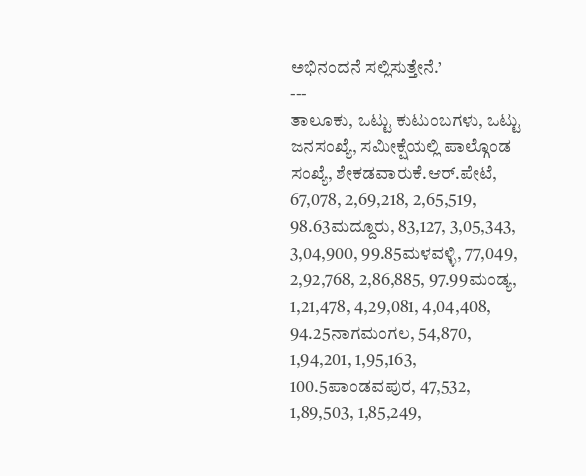ಅಭಿನಂದನೆ ಸಲ್ಲಿಸುತ್ತೇನೆ.’
---
ತಾಲೂಕು, ಒಟ್ಟು ಕುಟುಂಬಗಳು, ಒಟ್ಟು ಜನಸಂಖ್ಯೆ, ಸಮೀಕ್ಷೆಯಲ್ಲಿ ಪಾಲ್ಗೊಂಡ ಸಂಖ್ಯೆ, ಶೇಕಡವಾರುಕೆ.ಆರ್.ಪೇಟೆ, 67,078, 2,69,218, 2,65,519, 98.63ಮದ್ದೂರು, 83,127, 3,05,343, 3,04,900, 99.85ಮಳವಳ್ಳಿ, 77,049, 2,92,768, 2,86,885, 97.99ಮಂಡ್ಯ, 1,21,478, 4,29,081, 4,04,408, 94.25ನಾಗಮಂಗಲ, 54,870, 1,94,201, 1,95,163, 100.5ಪಾಂಡವಪುರ, 47,532, 1,89,503, 1,85,249,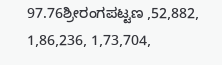97.76ಶ್ರೀರಂಗಪಟ್ಟಣ ,52,882, 1,86,236, 1,73,704,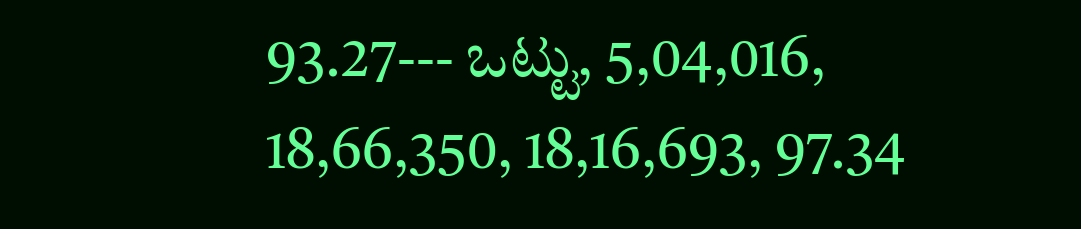93.27--- ಒಟ್ಟು, 5,04,016, 18,66,350, 18,16,693, 97.34